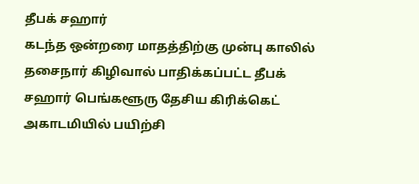தீபக் சஹார்
கடந்த ஒன்றரை மாதத்திற்கு முன்பு காலில் தசைநார் கிழிவால் பாதிக்கப்பட்ட தீபக் சஹார் பெங்களூரு தேசிய கிரிக்கெட் அகாடமியில் பயிற்சி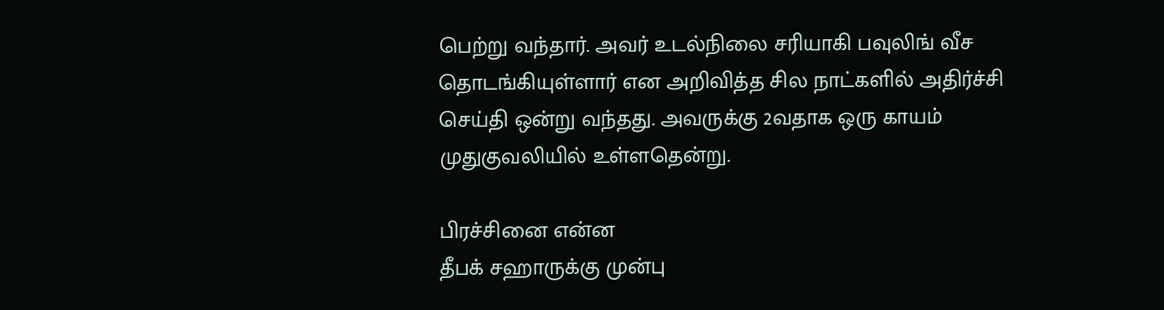பெற்று வந்தார். அவர் உடல்நிலை சரியாகி பவுலிங் வீச தொடங்கியுள்ளார் என அறிவித்த சில நாட்களில் அதிர்ச்சி செய்தி ஒன்று வந்தது. அவருக்கு 2வதாக ஒரு காயம் முதுகுவலியில் உள்ளதென்று.

பிரச்சினை என்ன
தீபக் சஹாருக்கு முன்பு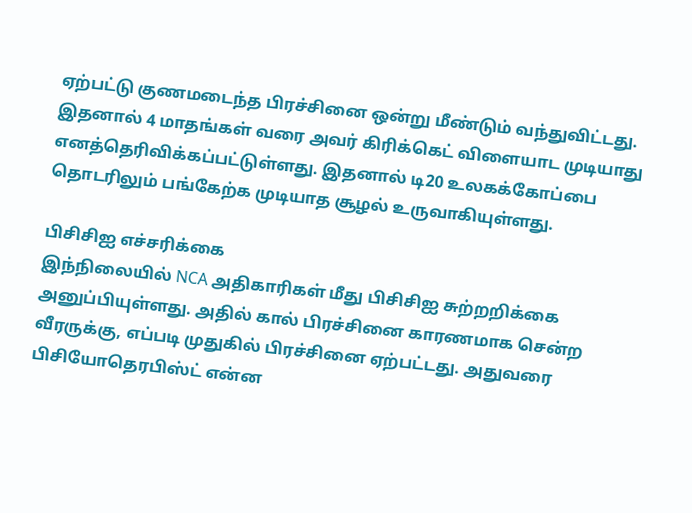ஏற்பட்டு குணமடைந்த பிரச்சினை ஒன்று மீண்டும் வந்துவிட்டது. இதனால் 4 மாதங்கள் வரை அவர் கிரிக்கெட் விளையாட முடியாது எனத்தெரிவிக்கப்பட்டுள்ளது. இதனால் டி20 உலகக்கோப்பை தொடரிலும் பங்கேற்க முடியாத சூழல் உருவாகியுள்ளது.

பிசிசிஐ எச்சரிக்கை
இந்நிலையில் NCA அதிகாரிகள் மீது பிசிசிஐ சுற்றறிக்கை அனுப்பியுள்ளது. அதில் கால் பிரச்சினை காரணமாக சென்ற வீரருக்கு, எப்படி முதுகில் பிரச்சினை ஏற்பட்டது. அதுவரை பிசியோதெரபிஸ்ட் என்ன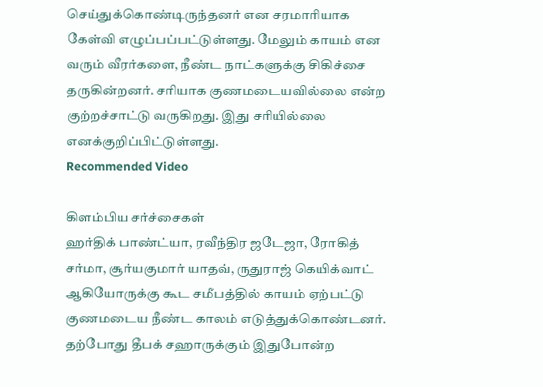செய்துக்கொண்டிருந்தனர் என சரமாரியாக கேள்வி எழுப்பப்பட்டுள்ளது. மேலும் காயம் என வரும் வீரர்களை, நீண்ட நாட்களுக்கு சிகிச்சை தருகின்றனர். சரியாக குணமடையவில்லை என்ற குற்றச்சாட்டு வருகிறது. இது சரியில்லை எனக்குறிப்பிட்டுள்ளது.
Recommended Video

கிளம்பிய சர்ச்சைகள்
ஹர்திக் பாண்ட்யா, ரவீந்திர ஜடேஜா, ரோகித் சர்மா, சூர்யகுமார் யாதவ், ருதுராஜ் கெயிக்வாட் ஆகியோருக்கு கூட சமீபத்தில் காயம் ஏற்பட்டு குணமடைய நீண்ட காலம் எடுத்துக்கொண்டனர். தற்போது தீபக் சஹாருக்கும் இதுபோன்ற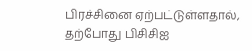பிரச்சினை ஏற்பட்டுள்ளதால், தற்போது பிசிசிஐ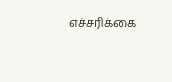எச்சரிக்கை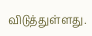விடுத்துள்ளது.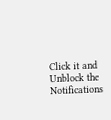Click it and Unblock the Notifications